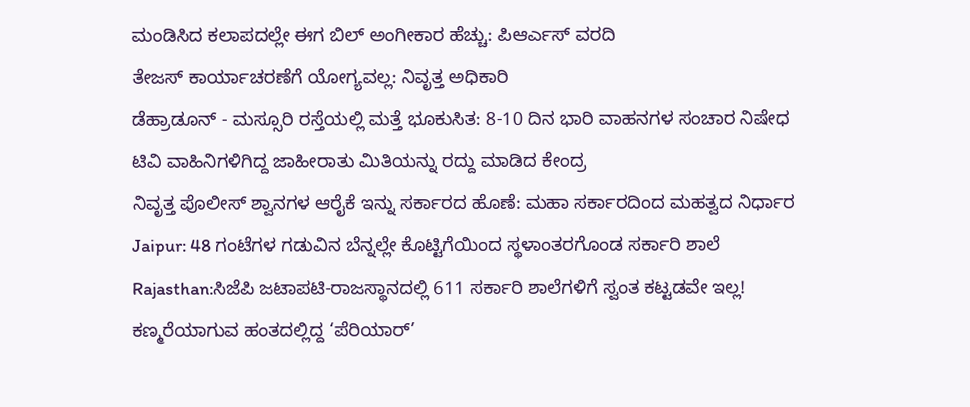ಮಂಡಿಸಿದ ಕಲಾಪದಲ್ಲೇ ಈಗ ಬಿಲ್ ಅಂಗೀಕಾರ ಹೆಚ್ಚು: ಪಿಆರ್ಎಸ್ ವರದಿ
ತೇಜಸ್ ಕಾರ್ಯಾಚರಣೆಗೆ ಯೋಗ್ಯವಲ್ಲ: ನಿವೃತ್ತ ಅಧಿಕಾರಿ
ಡೆಹ್ರಾಡೂನ್ - ಮಸ್ಸೂರಿ ರಸ್ತೆಯಲ್ಲಿ ಮತ್ತೆ ಭೂಕುಸಿತ: 8-10 ದಿನ ಭಾರಿ ವಾಹನಗಳ ಸಂಚಾರ ನಿಷೇಧ
ಟಿವಿ ವಾಹಿನಿಗಳಿಗಿದ್ದ ಜಾಹೀರಾತು ಮಿತಿಯನ್ನು ರದ್ದು ಮಾಡಿದ ಕೇಂದ್ರ
ನಿವೃತ್ತ ಪೊಲೀಸ್ ಶ್ವಾನಗಳ ಆರೈಕೆ ಇನ್ನು ಸರ್ಕಾರದ ಹೊಣೆ: ಮಹಾ ಸರ್ಕಾರದಿಂದ ಮಹತ್ವದ ನಿರ್ಧಾರ
Jaipur: 48 ಗಂಟೆಗಳ ಗಡುವಿನ ಬೆನ್ನಲ್ಲೇ ಕೊಟ್ಟಿಗೆಯಿಂದ ಸ್ಥಳಾಂತರಗೊಂಡ ಸರ್ಕಾರಿ ಶಾಲೆ
Rajasthan:ಸಿಜೆಪಿ ಜಟಾಪಟಿ-ರಾಜಸ್ಥಾನದಲ್ಲಿ 611 ಸರ್ಕಾರಿ ಶಾಲೆಗಳಿಗೆ ಸ್ವಂತ ಕಟ್ಟಡವೇ ಇಲ್ಲ!
ಕಣ್ಮರೆಯಾಗುವ ಹಂತದಲ್ಲಿದ್ದ ‘ಪೆರಿಯಾರ್’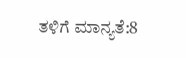ತಳಿಗೆ ಮಾನ್ಯತೆ:8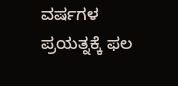ವರ್ಷಗಳ ಪ್ರಯತ್ನಕ್ಕೆ ಫಲ